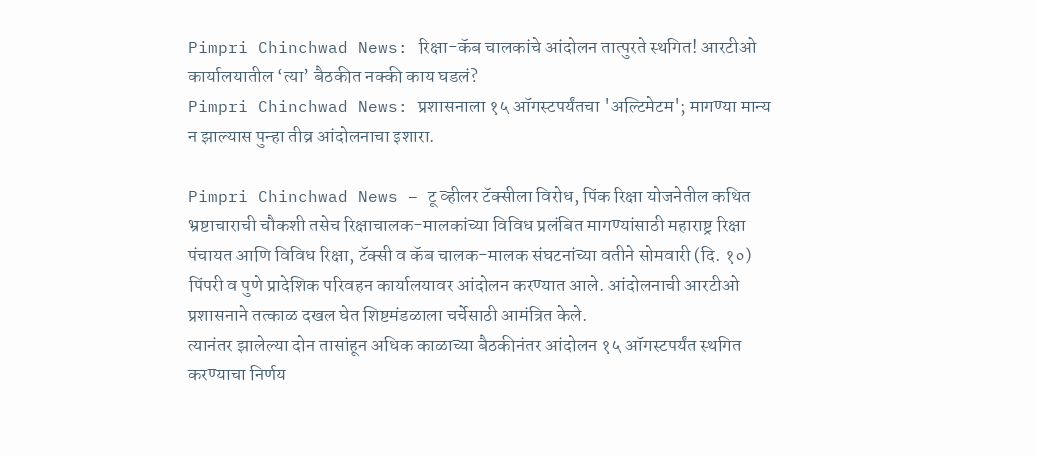Pimpri Chinchwad News: रिक्षा-कॅब चालकांचे आंदोलन तात्पुरते स्थगित! आरटीओ कार्यालयातील ‘त्या’ बैठकीत नक्की काय घडलं?
Pimpri Chinchwad News: प्रशासनाला १५ ऑगस्टपर्यंतचा 'अल्टिमेटम'; मागण्या मान्य न झाल्यास पुन्हा तीव्र आंदोलनाचा इशारा.

Pimpri Chinchwad News – टू व्हीलर टॅक्सीला विरोध, पिंक रिक्षा योजनेतील कथित भ्रष्टाचाराची चौकशी तसेच रिक्षाचालक-मालकांच्या विविध प्रलंबित मागण्यांसाठी महाराष्ट्र रिक्षा पंचायत आणि विविध रिक्षा, टॅक्सी व कॅब चालक-मालक संघटनांच्या वतीने सोमवारी (दि. १०) पिंपरी व पुणे प्रादेशिक परिवहन कार्यालयावर आंदोलन करण्यात आले. आंदोलनाची आरटीओ प्रशासनाने तत्काळ दखल घेत शिष्टमंडळाला चर्चेसाठी आमंत्रित केले.
त्यानंतर झालेल्या दोन तासांहून अधिक काळाच्या बैठकीनंतर आंदोलन १५ ऑगस्टपर्यंत स्थगित करण्याचा निर्णय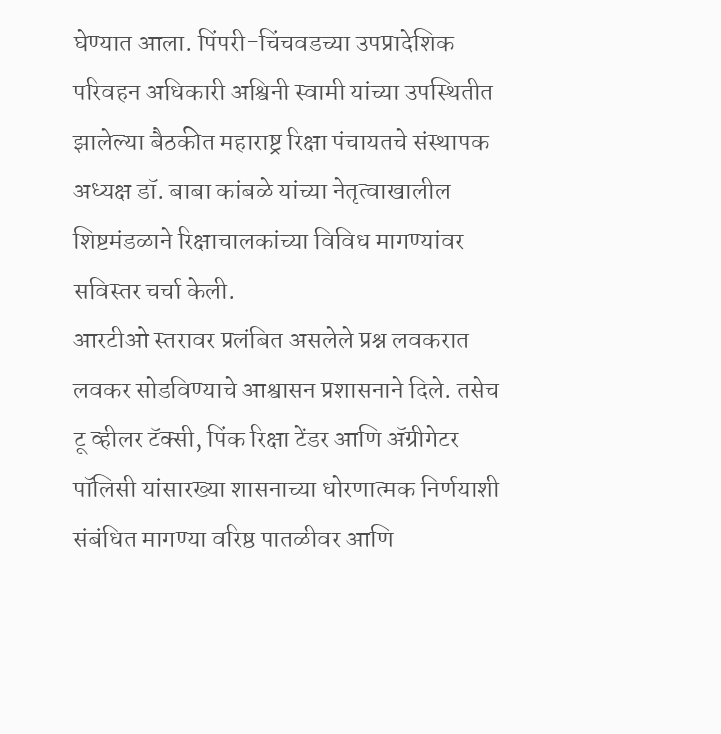घेण्यात आला. पिंपरी-चिंचवडच्या उपप्रादेशिक परिवहन अधिकारी अश्विनी स्वामी यांच्या उपस्थितीत झालेल्या बैठकीत महाराष्ट्र रिक्षा पंचायतचे संस्थापक अध्यक्ष डॉ. बाबा कांबळे यांच्या नेतृत्वाखालील शिष्टमंडळाने रिक्षाचालकांच्या विविध मागण्यांवर सविस्तर चर्चा केली.
आरटीओ स्तरावर प्रलंबित असलेले प्रश्न लवकरात लवकर सोडविण्याचे आश्वासन प्रशासनाने दिले. तसेच टू व्हीलर टॅक्सी, पिंक रिक्षा टेंडर आणि ॲग्रीगेटर पॉलिसी यांसारख्या शासनाच्या धोरणात्मक निर्णयाशी संबंधित मागण्या वरिष्ठ पातळीवर आणि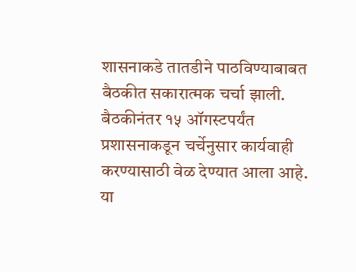शासनाकडे तातडीने पाठविण्याबाबत बैठकीत सकारात्मक चर्चा झाली. बैठकीनंतर १५ ऑगस्टपर्यंत प्रशासनाकडून चर्चेनुसार कार्यवाही करण्यासाठी वेळ देण्यात आला आहे.
या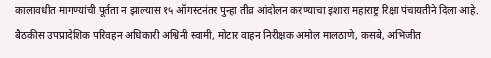कालावधीत मागण्यांची पूर्तता न झाल्यास १५ ऑगस्टनंतर पुन्हा तीव्र आंदोलन करण्याचा इशारा महाराष्ट्र रिक्षा पंचायतीने दिला आहे. बैठकीस उपप्रादेशिक परिवहन अधिकारी अश्विनी स्वामी, मोटार वाहन निरीक्षक अमोल मालठाणे, कसबे, अभिजीत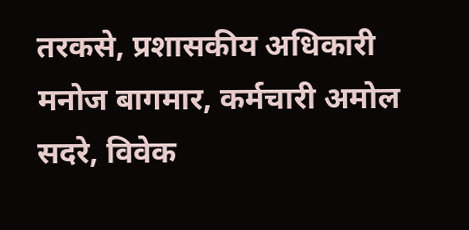तरकसे, प्रशासकीय अधिकारी मनोज बागमार, कर्मचारी अमोल सदरे, विवेक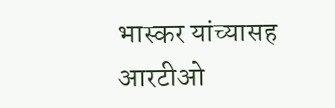भास्कर यांच्यासह आरटीओ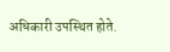अधिकारी उपस्थित होते.